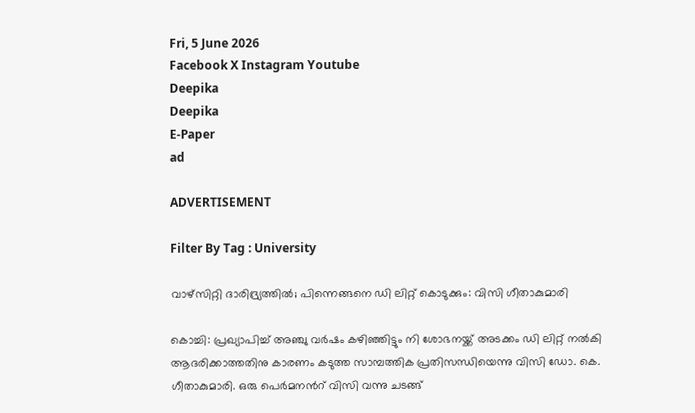Fri, 5 June 2026
Facebook X Instagram Youtube
Deepika
Deepika
E-Paper
ad

ADVERTISEMENT

Filter By Tag : University

വാഴ്സിറ്റി ദാരിദ്ര്യത്തിൽ; പിന്നെങ്ങനെ ഡി ലിറ്റ് കൊടുക്കും: വിസി ഗീതാകുമാരി

കൊച്ചി: പ്രഖ്യാപിച്ച് അഞ്ചു വര്‍ഷം കഴിഞ്ഞിട്ടും നി ശോഭനയ്ക്ക് അടക്കം ഡി ലിറ്റ് നല്‍കി ആദരിക്കാത്തതിനു കാരണം കടുത്ത സാമ്പത്തിക പ്രതിസന്ധിയെന്നു വിസി ഡോ. കെ. ഗീതാകുമാരി. ഒരു പെര്‍മനന്‍റ് വിസി വന്നു ചടങ്ങ്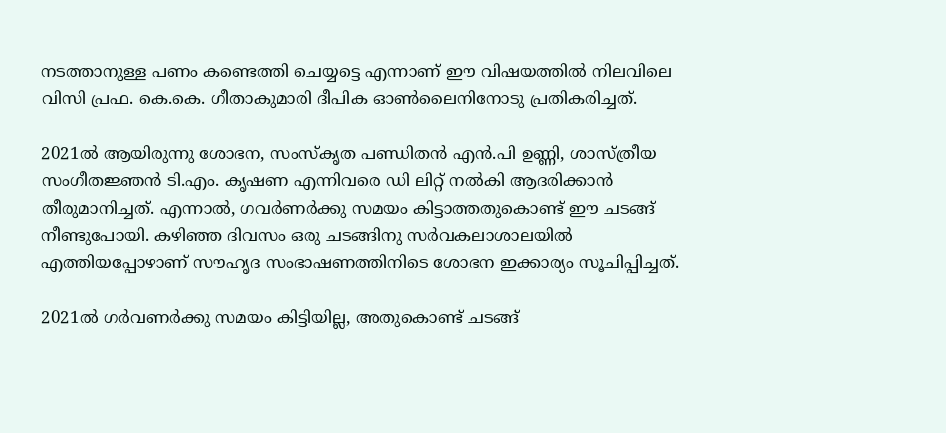നടത്താനുള്ള പണം കണ്ടെത്തി ചെയ്യട്ടെ എന്നാണ് ഈ വിഷയത്തില്‍ നിലവിലെ വിസി പ്രഫ. കെ.കെ. ഗീതാകുമാരി ദീപിക ഓണ്‍ലൈനിനോടു പ്രതികരിച്ചത്.

2021ല്‍ ആയിരുന്നു ശോഭന, സംസ്‌കൃത പണ്ഡിതന്‍ എന്‍.പി ഉണ്ണി, ശാസ്ത്രീയ സംഗീതജ്ഞന്‍ ടി.എം. കൃഷണ എന്നിവരെ ഡി ലിറ്റ് നല്‍കി ആദരിക്കാന്‍ തീരുമാനിച്ചത്. എന്നാല്‍, ഗവര്‍ണര്‍ക്കു സമയം കിട്ടാത്തതുകൊണ്ട് ഈ ചടങ്ങ് നീണ്ടുപോയി. കഴിഞ്ഞ ദിവസം ഒരു ചടങ്ങിനു സര്‍വകലാശാലയില്‍ എത്തിയപ്പോഴാണ് സൗഹൃദ സംഭാഷണത്തിനിടെ ശോഭന ഇക്കാര്യം സൂചിപ്പിച്ചത്.

2021ല്‍ ഗര്‍വണര്‍ക്കു സമയം കിട്ടിയില്ല, അതുകൊണ്ട് ചടങ്ങ്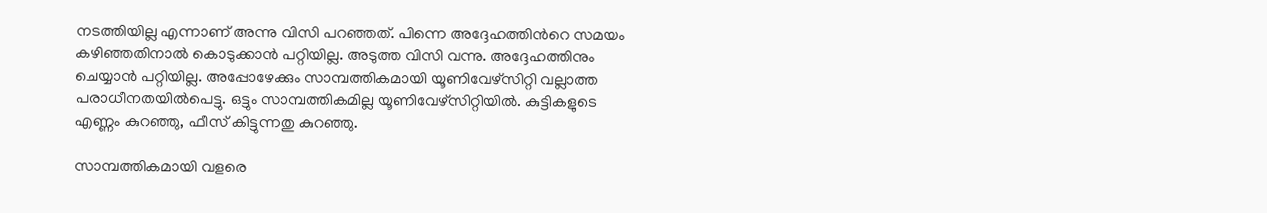നടത്തിയില്ല എന്നാണ് അന്നു വിസി പറഞ്ഞത്. പിന്നെ അദ്ദേഹത്തിന്‍റെ സമയം കഴിഞ്ഞതിനാൽ കൊടുക്കാന്‍ പറ്റിയില്ല. അടുത്ത വിസി വന്നു. അദ്ദേഹത്തിനും ചെയ്യാന്‍ പറ്റിയില്ല. അപ്പോഴേക്കും സാമ്പത്തികമായി യൂണിവേഴ്‌സിറ്റി വല്ലാത്ത പരാധീനതയില്‍പെട്ടു. ഒട്ടും സാമ്പത്തികമില്ല യൂണിവേഴ്‌സിറ്റിയില്‍. കുട്ടികളുടെ എണ്ണം കുറഞ്ഞു, ഫീസ് കിട്ടുന്നതു കുറഞ്ഞു.

സാമ്പത്തികമായി വളരെ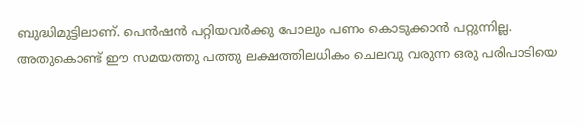ബുദ്ധിമുട്ടിലാണ്. പെന്‍ഷന്‍ പറ്റിയവര്‍ക്കു പോലും പണം കൊടുക്കാന്‍ പറ്റുന്നില്ല. അതുകൊണ്ട് ഈ സമയത്തു പത്തു ലക്ഷത്തിലധികം ചെലവു വരുന്ന ഒരു പരിപാടിയെ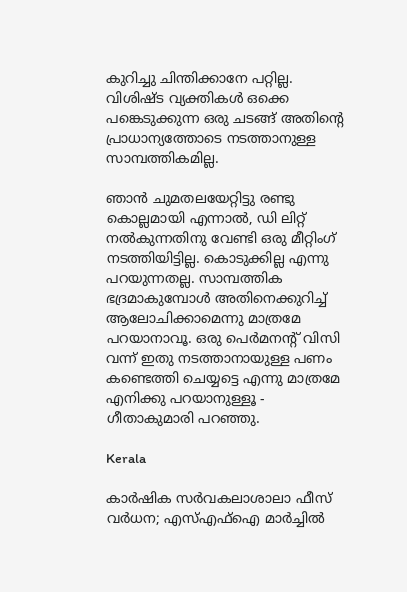കുറിച്ചു ചിന്തിക്കാനേ പറ്റില്ല. വിശിഷ്ട വ്യക്തികള്‍ ഒക്കെ പങ്കെടുക്കുന്ന ഒരു ചടങ്ങ് അതിന്‍റെ പ്രാധാന്യത്തോടെ നടത്താനുള്ള സാമ്പത്തികമില്ല.

ഞാന്‍ ചുമതലയേറ്റിട്ടു രണ്ടു കൊല്ലമായി എന്നാല്‍, ഡി ലിറ്റ് നല്‍കുന്നതിനു വേണ്ടി ഒരു മീറ്റിംഗ് നടത്തിയിട്ടില്ല. കൊടുക്കില്ല എന്നു പറയുന്നതല്ല. സാമ്പത്തിക ഭദ്രമാകുമ്പോള്‍ അതിനെക്കുറിച്ച് ആലോചിക്കാമെന്നു മാത്രമേ പറയാനാവൂ. ഒരു പെര്‍മനന്‍റ് വിസി വന്ന് ഇതു നടത്താനായുള്ള പണം കണ്ടെത്തി ചെയ്യട്ടെ എന്നു മാത്രമേ എനിക്കു പറയാനുള്ളൂ - ഗീതാകുമാരി പറഞ്ഞു.

Kerala

കാർഷിക സർവകലാശാലാ ഫീസ് വർധന; എസ്എഫ്ഐ മാർച്ചിൽ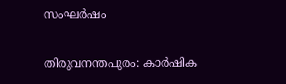സംഘർഷം

തിരുവനന്തപുരം: കാർഷിക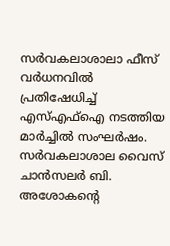സർവകലാശാലാ ഫീസ് വർധനവിൽ പ്രതിഷേധിച്ച് എസ്എഫ്ഐ നടത്തിയ മാർച്ചിൽ സംഘർഷം. സർവകലാശാല വൈസ് ചാൻസലർ ബി. അശോകന്‍റെ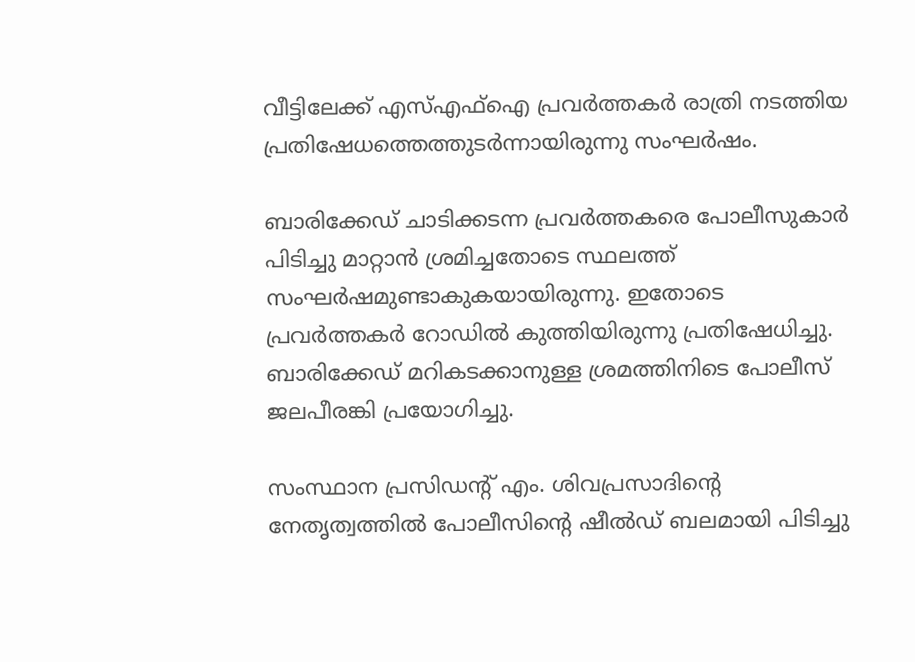വീട്ടിലേക്ക് എസ്എഫ്ഐ പ്രവർത്തകർ രാത്രി നടത്തിയ പ്രതിഷേധത്തെത്തുടർന്നായിരുന്നു സംഘർഷം.

ബാരിക്കേഡ് ചാടിക്കടന്ന പ്രവർത്തകരെ പോലീസുകാർ പിടിച്ചു മാറ്റാൻ ശ്രമിച്ചതോടെ സ്ഥലത്ത് സംഘർഷമുണ്ടാകുകയായിരുന്നു. ഇതോടെ പ്രവർത്തകർ റോഡിൽ കുത്തിയിരുന്നു പ്രതിഷേധിച്ചു. ബാരിക്കേഡ് മറികടക്കാനുള്ള ശ്രമത്തിനിടെ പോലീസ് ജലപീരങ്കി പ്രയോഗിച്ചു.

സംസ്ഥാന പ്രസിഡന്‍റ് എം. ശിവപ്രസാദിന്‍റെ നേതൃത്വത്തിൽ പോലീസിന്‍റെ ഷീൽഡ് ബലമായി പിടിച്ചു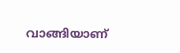വാങ്ങിയാണ്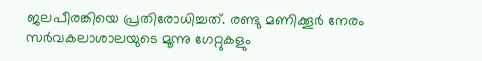ജലപീരങ്കിയെ പ്രതിരോധിച്ചത്. രണ്ടു മണിക്കൂർ നേരം സർവകലാശാലയുടെ മൂന്നു ഗേറ്റുകളും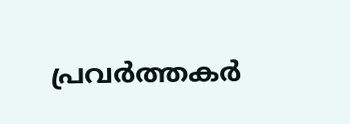പ്രവർത്തകർ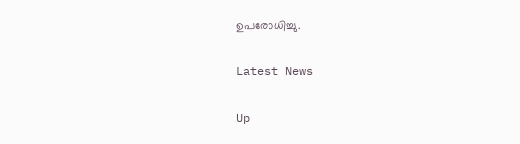ഉപരോധിച്ചു.

Latest News

Up